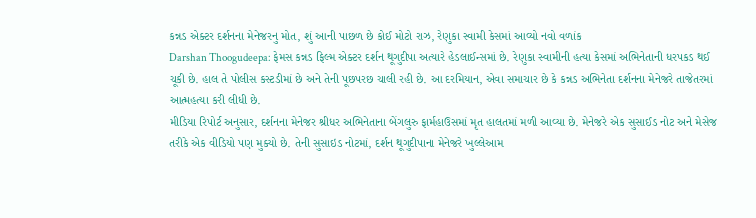કન્નડ એક્ટર દર્શનના મેનેજરનુ મોત, શું આની પાછળ છે કોઈ મોટો રાઝ, રેણુકા સ્વામી કેસમાં આવ્યો નવો વળાંક
Darshan Thoogudeepa: ફેમસ કન્નડ ફિલ્મ એક્ટર દર્શન થૂગુદીપા અત્યારે હેડલાઈન્સમાં છે. રેણુકા સ્વામીની હત્યા કેસમાં અભિનેતાની ધરપકડ થઈ ચૂકી છે. હાલ તે પોલીસ કસ્ટડીમાં છે અને તેની પૂછપરછ ચાલી રહી છે. આ દરમિયાન, એવા સમાચાર છે કે કન્નડ અભિનેતા દર્શનના મેનેજરે તાજેતરમાં આત્મહત્યા કરી લીધી છે.
મીડિયા રિપોર્ટ અનુસાર, દર્શનના મેનેજર શ્રીધર અભિનેતાના બેંગલુરુ ફાર્મહાઉસમાં મૃત હાલતમાં મળી આવ્યા છે. મેનેજરે એક સુસાઈડ નોટ અને મેસેજ તરીકે એક વીડિયો પણ મુક્યો છે. તેની સુસાઇડ નોટમાં, દર્શન થૂગુદીપાના મેનેજરે ખુલ્લેઆમ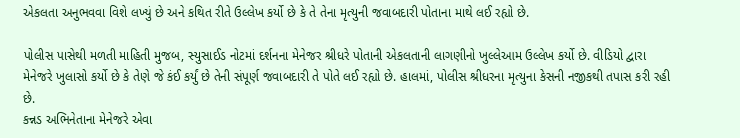એકલતા અનુભવવા વિશે લખ્યું છે અને કથિત રીતે ઉલ્લેખ કર્યો છે કે તે તેના મૃત્યુની જવાબદારી પોતાના માથે લઈ રહ્યો છે.

પોલીસ પાસેથી મળતી માહિતી મુજબ, સ્યુસાઈડ નોટમાં દર્શનના મેનેજર શ્રીધરે પોતાની એકલતાની લાગણીનો ખુલ્લેઆમ ઉલ્લેખ કર્યો છે. વીડિયો દ્વારા મેનેજરે ખુલાસો કર્યો છે કે તેણે જે કંઈ કર્યું છે તેની સંપૂર્ણ જવાબદારી તે પોતે લઈ રહ્યો છે. હાલમાં, પોલીસ શ્રીધરના મૃત્યુના કેસની નજીકથી તપાસ કરી રહી છે.
કન્નડ અભિનેતાના મેનેજરે એવા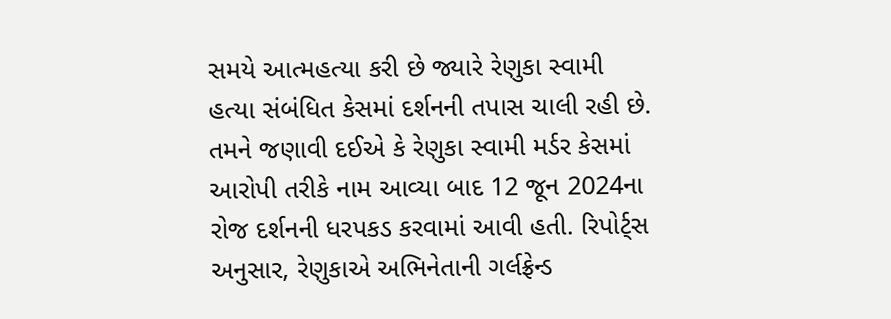સમયે આત્મહત્યા કરી છે જ્યારે રેણુકા સ્વામી હત્યા સંબંધિત કેસમાં દર્શનની તપાસ ચાલી રહી છે. તમને જણાવી દઈએ કે રેણુકા સ્વામી મર્ડર કેસમાં આરોપી તરીકે નામ આવ્યા બાદ 12 જૂન 2024ના રોજ દર્શનની ધરપકડ કરવામાં આવી હતી. રિપોર્ટ્સ અનુસાર, રેણુકાએ અભિનેતાની ગર્લફ્રેન્ડ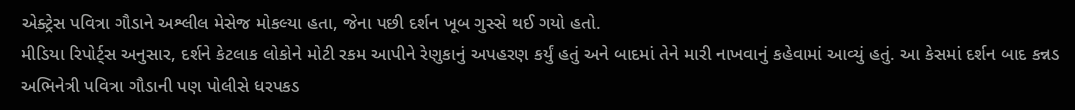એક્ટ્રેસ પવિત્રા ગૌડાને અશ્લીલ મેસેજ મોકલ્યા હતા, જેના પછી દર્શન ખૂબ ગુસ્સે થઈ ગયો હતો.
મીડિયા રિપોર્ટ્સ અનુસાર, દર્શને કેટલાક લોકોને મોટી રકમ આપીને રેણુકાનું અપહરણ કર્યું હતું અને બાદમાં તેને મારી નાખવાનું કહેવામાં આવ્યું હતું. આ કેસમાં દર્શન બાદ કન્નડ અભિનેત્રી પવિત્રા ગૌડાની પણ પોલીસે ધરપકડ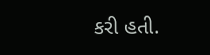કરી હતી.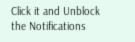Click it and Unblock the Notifications